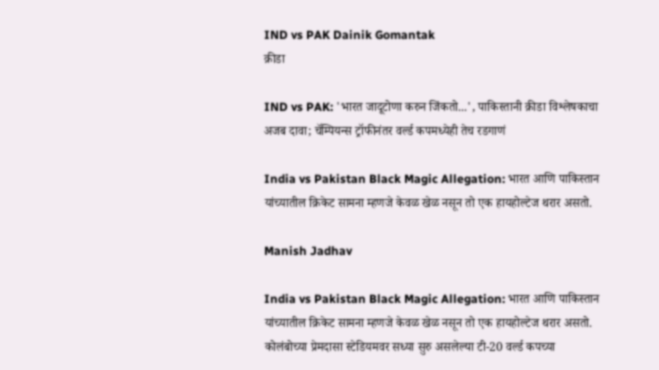IND vs PAK Dainik Gomantak
क्रीडा

IND vs PAK: 'भारत जादूटोणा करुन जिंकतो...', पाकिस्तानी क्रीडा विश्लेषकाचा अजब दावा; चॅम्पियन्स ट्रॉफीनंतर वर्ल्ड कपमध्येही तेच रडगाणं

India vs Pakistan Black Magic Allegation: भारत आणि पाकिस्तान यांच्यातील क्रिकेट सामना म्हणजे केवळ खेळ नसून तो एक हायहोल्टेज थरार असतो.

Manish Jadhav

India vs Pakistan Black Magic Allegation: भारत आणि पाकिस्तान यांच्यातील क्रिकेट सामना म्हणजे केवळ खेळ नसून तो एक हायहोल्टेज थरार असतो. कोलंबोच्या प्रेमदासा स्टेडियमवर सध्या सुरु असलेल्या टी-20 वर्ल्ड कपच्या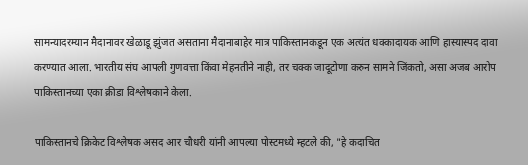सामन्यादरम्यान मैदानावर खेळाडू झुंजत असताना मैदानाबाहेर मात्र पाकिस्तानकडून एक अत्यंत धक्कादायक आणि हास्यास्पद दावा करण्यात आला. भारतीय संघ आपली गुणवत्ता किंवा मेहनतीने नाही, तर चक्क जादूटोणा करुन सामने जिंकतो, असा अजब आरोप पाकिस्तानच्या एका क्रीडा विश्लेषकाने केला.

पाकिस्तानचे क्रिकेट विश्लेषक असद आर चौधरी यांनी आपल्या पोस्टमध्ये म्हटले की, "हे कदाचित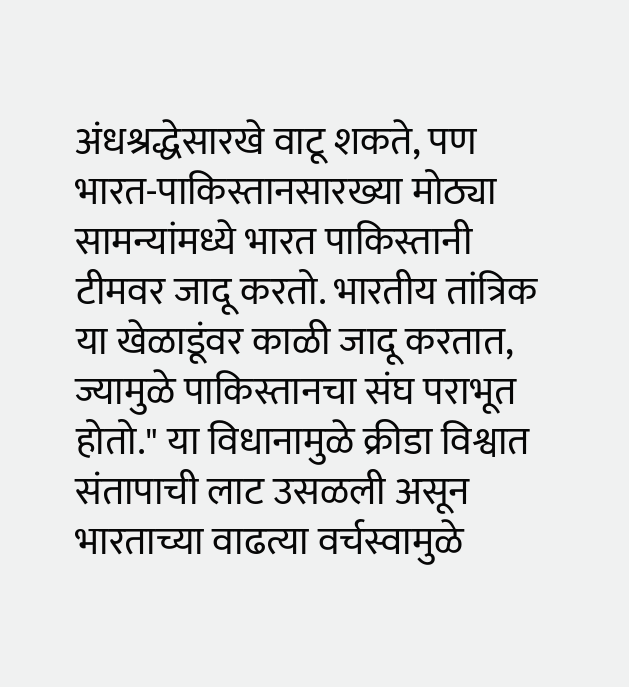अंधश्रद्धेसारखे वाटू शकते, पण भारत-पाकिस्तानसारख्या मोठ्या सामन्यांमध्ये भारत पाकिस्तानी टीमवर जादू करतो. भारतीय तांत्रिक या खेळाडूंवर काळी जादू करतात, ज्यामुळे पाकिस्तानचा संघ पराभूत होतो." या विधानामुळे क्रीडा विश्वात संतापाची लाट उसळली असून भारताच्या वाढत्या वर्चस्वामुळे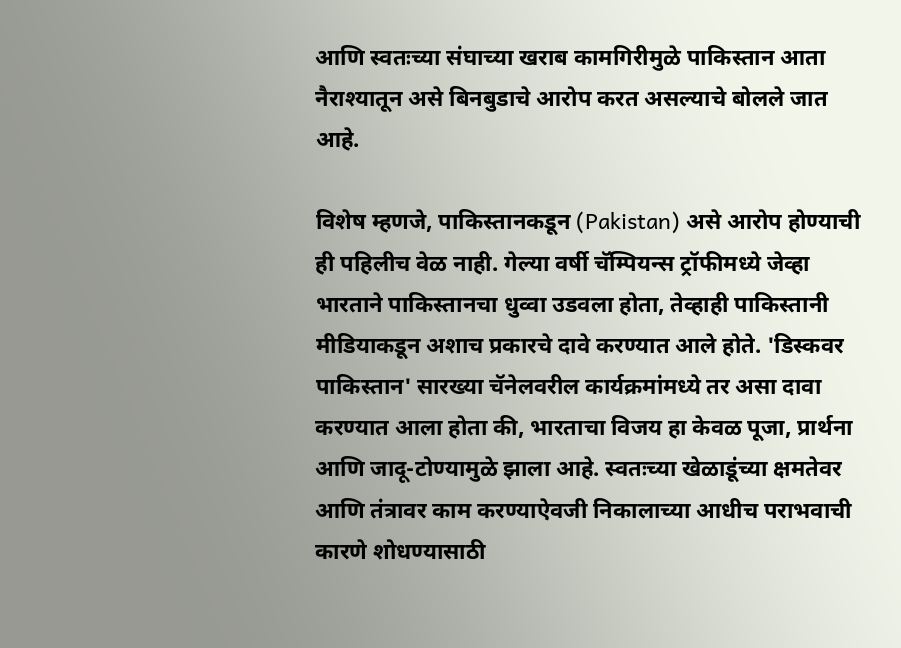आणि स्वतःच्या संघाच्या खराब कामगिरीमुळे पाकिस्तान आता नैराश्यातून असे बिनबुडाचे आरोप करत असल्याचे बोलले जात आहे.

विशेष म्हणजे, पाकिस्तानकडून (Pakistan) असे आरोप होण्याची ही पहिलीच वेळ नाही. गेल्या वर्षी चॅम्पियन्स ट्रॉफीमध्ये जेव्हा भारताने पाकिस्तानचा धुव्वा उडवला होता, तेव्हाही पाकिस्तानी मीडियाकडून अशाच प्रकारचे दावे करण्यात आले होते. 'डिस्कवर पाकिस्तान' सारख्या चॅनेलवरील कार्यक्रमांमध्ये तर असा दावा करण्यात आला होता की, भारताचा विजय हा केवळ पूजा, प्रार्थना आणि जादू-टोण्यामुळे झाला आहे. स्वतःच्या खेळाडूंच्या क्षमतेवर आणि तंत्रावर काम करण्याऐवजी निकालाच्या आधीच पराभवाची कारणे शोधण्यासाठी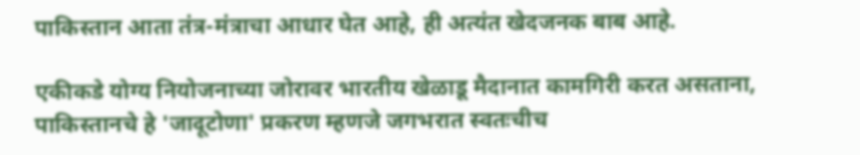पाकिस्तान आता तंत्र-मंत्राचा आधार घेत आहे, ही अत्यंत खेदजनक बाब आहे.

एकीकडे योग्य नियोजनाच्या जोरावर भारतीय खेळाडू मैदानात कामगिरी करत असताना, पाकिस्तानचे हे 'जादूटोणा' प्रकरण म्हणजे जगभरात स्वतःचीच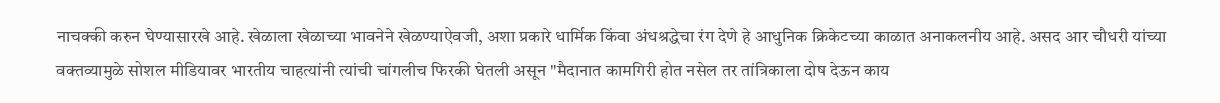नाचक्की करुन घेण्यासारखे आहे. खेळाला खेळाच्या भावनेने खेळण्याऐवजी, अशा प्रकारे धार्मिक किंवा अंधश्रद्धेचा रंग देणे हे आधुनिक क्रिकेटच्या काळात अनाकलनीय आहे. असद आर चौधरी यांच्या वक्तव्यामुळे सोशल मीडियावर भारतीय चाहत्यांनी त्यांची चांगलीच फिरकी घेतली असून "मैदानात कामगिरी होत नसेल तर तांत्रिकाला दोष देऊन काय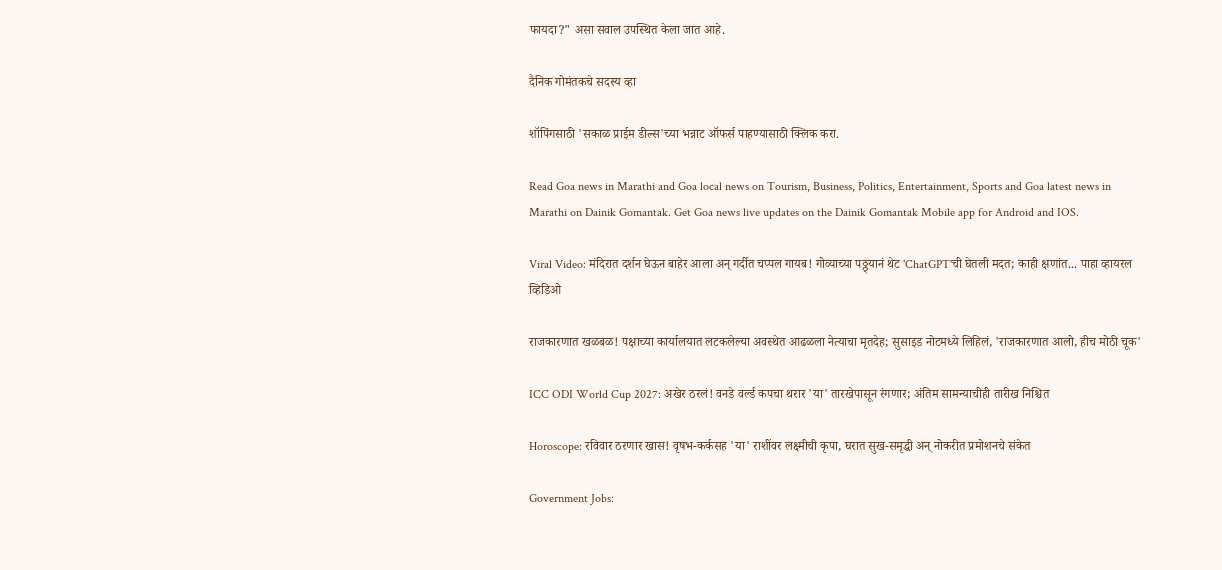फायदा?" असा सवाल उपस्थित केला जात आहे.

दैनिक गोमंतकचे सदस्य व्हा

शॉपिंगसाठी 'सकाळ प्राईम डील्स'च्या भन्नाट ऑफर्स पाहण्यासाठी क्लिक करा.

Read Goa news in Marathi and Goa local news on Tourism, Business, Politics, Entertainment, Sports and Goa latest news in Marathi on Dainik Gomantak. Get Goa news live updates on the Dainik Gomantak Mobile app for Android and IOS.

Viral Video: मंदिरात दर्शन घेऊन बाहेर आला अन् गर्दीत चप्पल गायब! गोव्याच्या पठ्ठ्यानं थेट 'ChatGPT'ची घेतली मदत; काही क्षणांत... पाहा व्हायरल व्हिडिओ

राजकारणात खळबळ! पक्षाच्या कार्यालयात लटकलेल्या अवस्थेत आढळला नेत्याचा मृतदेह; सुसाइड नोटमध्ये लिहिलं, 'राजकारणात आलो, हीच मोठी चूक'

ICC ODI World Cup 2027: अखेर ठरलं! वनडे वर्ल्ड कपचा थरार 'या' तारखेपासून रंगणार; अंतिम सामन्याचीही तारीख निश्चित

Horoscope: रविवार ठरणार खास! वृषभ-कर्कसह 'या' राशींवर लक्ष्मीची कृपा, घरात सुख-समृद्धी अन् नोकरीत प्रमोशनचे संकेत

Government Jobs: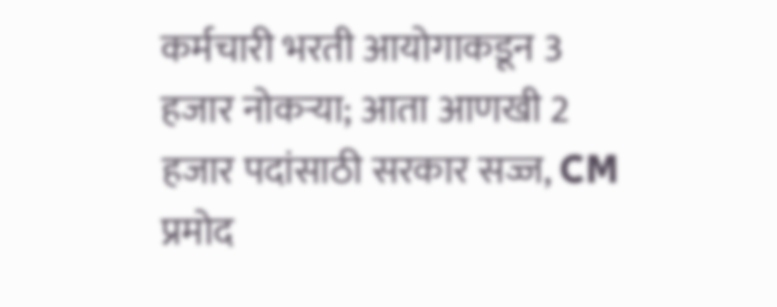कर्मचारी भरती आयोगाकडून 3 हजार नोकऱ्या; आता आणखी 2 हजार पदांसाठी सरकार सज्ज, CM प्रमोद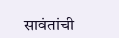सावंतांची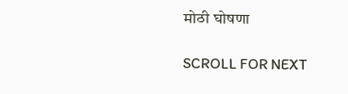मोठी घोषणा

SCROLL FOR NEXT